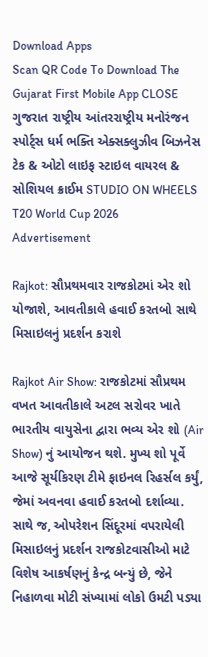Download Apps
Scan QR Code To Download The Gujarat First Mobile App CLOSE
ગુજરાત રાષ્ટ્રીય આંતરરાષ્ટ્રીય મનોરંજન સ્પોર્ટ્સ ધર્મ ભક્તિ એક્સક્લુઝીવ બિઝનેસ ટેક & ઓટો લાઇફ સ્ટાઇલ વાયરલ & સોશિયલ ક્રાઈમ STUDIO ON WHEELS T20 World Cup 2026
Advertisement

Rajkot: સૌપ્રથમવાર રાજકોટમાં એર શો યોજાશે, આવતીકાલે હવાઈ કરતબો સાથે મિસાઇલનું પ્રદર્શન કરાશે

Rajkot Air Show: રાજકોટમાં સૌપ્રથમ વખત આવતીકાલે અટલ સરોવર ખાતે ભારતીય વાયુસેના દ્વારા ભવ્ય એર શો (Air Show) નું આયોજન થશે. મુખ્ય શો પૂર્વે આજે સૂર્યકિરણ ટીમે ફાઇનલ રિહર્સલ કર્યું, જેમાં અવનવા હવાઈ કરતબો દર્શાવ્યા. સાથે જ, ઓપરેશન સિંદૂરમાં વપરાયેલી મિસાઇલનું પ્રદર્શન રાજકોટવાસીઓ માટે વિશેષ આકર્ષણનું કેન્દ્ર બન્યું છે, જેને નિહાળવા મોટી સંખ્યામાં લોકો ઉમટી પડ્યા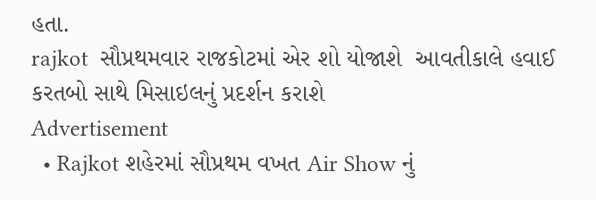હતા.
rajkot  સૌપ્રથમવાર રાજકોટમાં એર શો યોજાશે  આવતીકાલે હવાઈ કરતબો સાથે મિસાઇલનું પ્રદર્શન કરાશે
Advertisement
  • Rajkot શહેરમાં સૌપ્રથમ વખત Air Show નું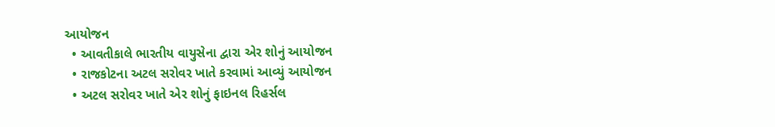આયોજન
  • આવતીકાલે ભારતીય વાયુસેના દ્વારા એર શોનું આયોજન
  • રાજકોટના અટલ સરોવર ખાતે કરવામાં આવ્યું આયોજન
  • અટલ સરોવર ખાતે એર શોનું ફાઇનલ રિહર્સલ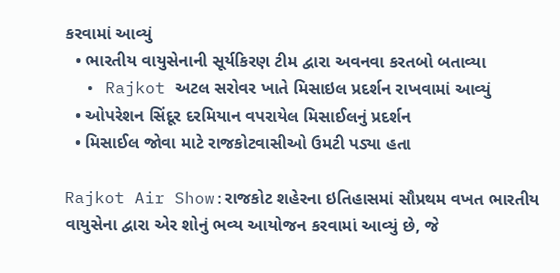કરવામાં આવ્યું
  • ભારતીય વાયુસેનાની સૂર્યકિરણ ટીમ દ્વારા અવનવા કરતબો બતાવ્યા
  • Rajkot અટલ સરોવર ખાતે મિસાઇલ પ્રદર્શન રાખવામાં આવ્યું
  • ઓપરેશન સિંદૂર દરમિયાન વપરાયેલ મિસાઈલનું પ્રદર્શન
  • મિસાઈલ જોવા માટે રાજકોટવાસીઓ ઉમટી પડ્યા હતા

Rajkot Air Show:રાજકોટ શહેરના ઇતિહાસમાં સૌપ્રથમ વખત ભારતીય વાયુસેના દ્વારા એર શોનું ભવ્ય આયોજન કરવામાં આવ્યું છે, જે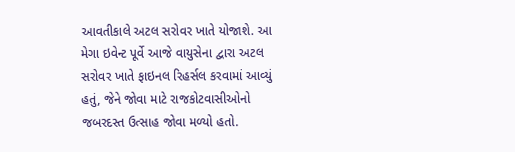આવતીકાલે અટલ સરોવર ખાતે યોજાશે. આ મેગા ઇવેન્ટ પૂર્વે આજે વાયુસેના દ્વારા અટલ સરોવર ખાતે ફાઇનલ રિહર્સલ કરવામાં આવ્યું હતું, જેને જોવા માટે રાજકોટવાસીઓનો જબરદસ્ત ઉત્સાહ જોવા મળ્યો હતો.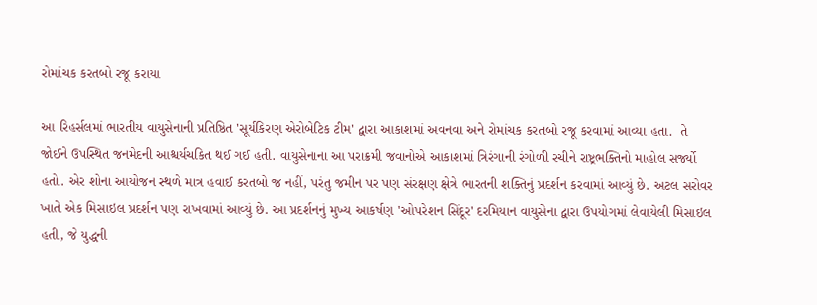રોમાંચક કરતબો રજૂ કરાયા

આ રિહર્સલમાં ભારતીય વાયુસેનાની પ્રતિષ્ઠિત 'સૂર્યકિરણ એરોબેટિક ટીમ' દ્વારા આકાશમાં અવનવા અને રોમાંચક કરતબો રજૂ કરવામાં આવ્યા હતા.  તે જોઈને ઉપસ્થિત જનમેદની આશ્ચર્યચકિત થઈ ગઈ હતી. વાયુસેનાના આ પરાક્રમી જવાનોએ આકાશમાં ત્રિરંગાની રંગોળી રચીને રાષ્ટ્રભક્તિનો માહોલ સર્જ્યો હતો. એર શોના આયોજન સ્થળે માત્ર હવાઈ કરતબો જ નહીં, પરંતુ જમીન પર પણ સંરક્ષણ ક્ષેત્રે ભારતની શક્તિનું પ્રદર્શન કરવામાં આવ્યું છે. અટલ સરોવર ખાતે એક મિસાઇલ પ્રદર્શન પણ રાખવામાં આવ્યું છે. આ પ્રદર્શનનું મુખ્ય આકર્ષણ 'ઓપરેશન સિંદૂર' દરમિયાન વાયુસેના દ્વારા ઉપયોગમાં લેવાયેલી મિસાઇલ હતી, જે યુદ્ધની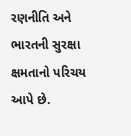રણનીતિ અને ભારતની સુરક્ષા ક્ષમતાનો પરિચય આપે છે.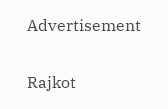Advertisement

Rajkot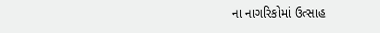ના નાગરિકોમાં ઉત્સાહ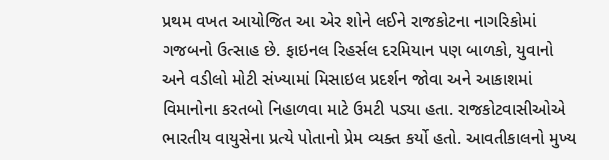પ્રથમ વખત આયોજિત આ એર શોને લઈને રાજકોટના નાગરિકોમાં ગજબનો ઉત્સાહ છે. ફાઇનલ રિહર્સલ દરમિયાન પણ બાળકો, યુવાનો અને વડીલો મોટી સંખ્યામાં મિસાઇલ પ્રદર્શન જોવા અને આકાશમાં વિમાનોના કરતબો નિહાળવા માટે ઉમટી પડ્યા હતા. રાજકોટવાસીઓએ ભારતીય વાયુસેના પ્રત્યે પોતાનો પ્રેમ વ્યક્ત કર્યો હતો. આવતીકાલનો મુખ્ય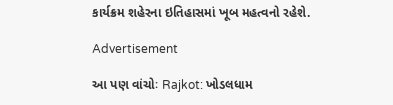કાર્યક્રમ શહેરના ઇતિહાસમાં ખૂબ મહત્વનો રહેશે.

Advertisement

આ પણ વાંચોઃ Rajkot: ખોડલધામ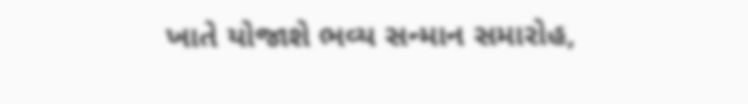ખાતે યોજાશે ભવ્ય સન્માન સમારોહ,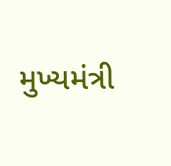મુખ્યમંત્રી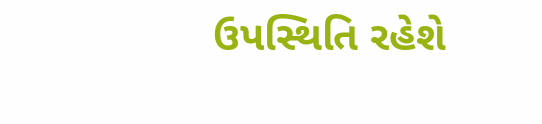ઉપસ્થિતિ રહેશે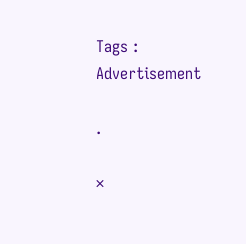Tags :
Advertisement

.

×